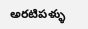అరటిపళ్ళు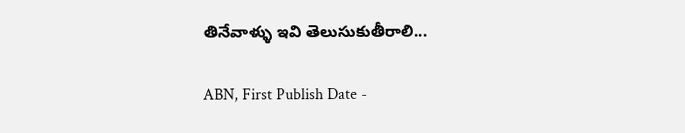తినేవాళ్ళు ఇవి తెలుసుకుతీరాలి...

ABN, First Publish Date -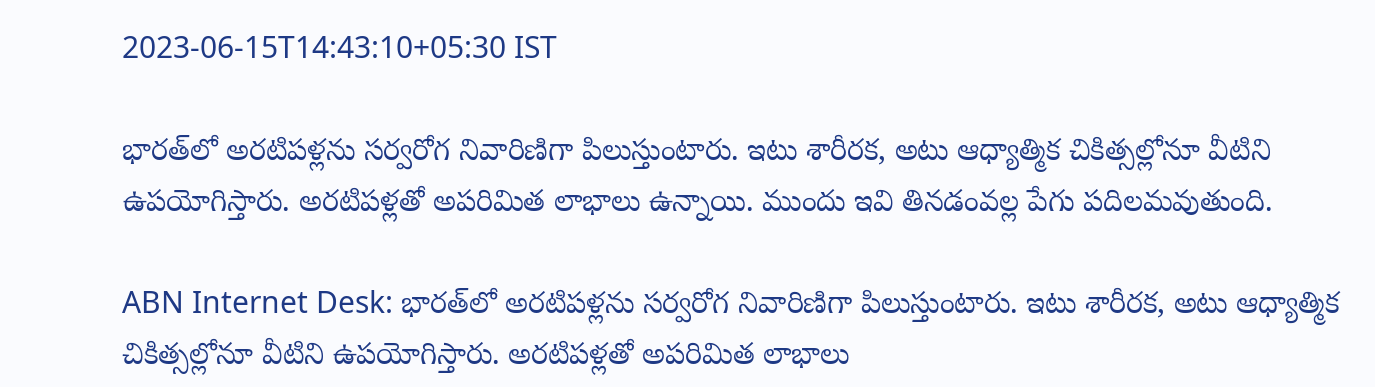2023-06-15T14:43:10+05:30 IST

భారత్‌లో అరటిపళ్లను సర్వరోగ నివారిణిగా పిలుస్తుంటారు. ఇటు శారీరక, అటు ఆధ్యాత్మిక చికిత్సల్లోనూ వీటిని ఉపయోగిస్తారు. అరటిపళ్లతో అపరిమిత లాభాలు ఉన్నాయి. ముందు ఇవి తినడంవల్ల పేగు పదిలమవుతుంది.

ABN Internet Desk: భారత్‌లో అరటిపళ్లను సర్వరోగ నివారిణిగా పిలుస్తుంటారు. ఇటు శారీరక, అటు ఆధ్యాత్మిక చికిత్సల్లోనూ వీటిని ఉపయోగిస్తారు. అరటిపళ్లతో అపరిమిత లాభాలు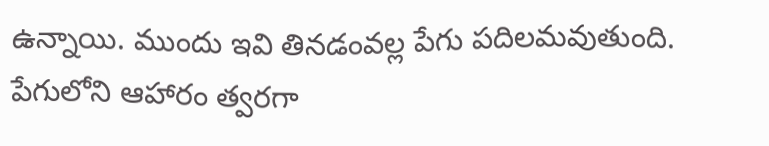ఉన్నాయి. ముందు ఇవి తినడంవల్ల పేగు పదిలమవుతుంది. పేగులోని ఆహారం త్వరగా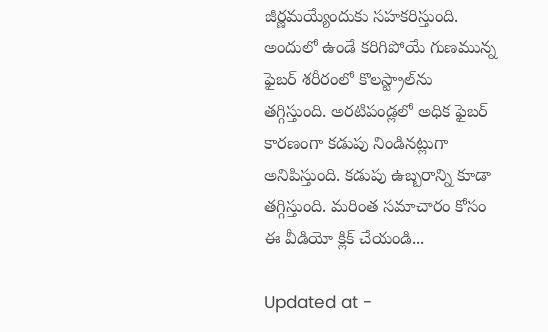జీర్ణమయ్యేందుకు సహకరిస్తుంది. అందులో ఉండే కరిగిపోయే గుణమున్న ఫైబర్ శరీరంలో కొలస్ట్రాల్‌ను తగ్గిస్తుంది. అరటిపండ్లలో అధిక ఫైబర్ కారణంగా కడుపు నిండినట్లుగా అనిపిస్తుంది. కడుపు ఉబ్బరాన్ని కూడా తగ్గిస్తుంది. మరింత సమాచారం కోసం ఈ వీడియో క్లిక్ చేయండి...

Updated at -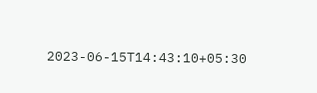2023-06-15T14:43:10+05:30